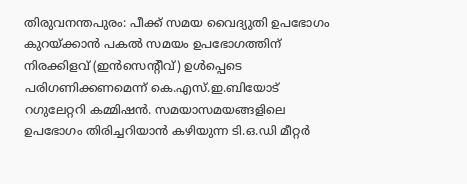തിരുവനന്തപുരം: പീക്ക് സമയ വൈദ്യുതി ഉപഭോഗം കുറയ്ക്കാൻ പകൽ സമയം ഉപഭോഗത്തിന് നിരക്കിളവ് (ഇൻസെന്റീവ്) ഉൾപ്പെടെ പരിഗണിക്കണമെന്ന് കെ.എസ്.ഇ.ബിയോട് റഗുലേറ്ററി കമ്മിഷൻ. സമയാസമയങ്ങളിലെ ഉപഭോഗം തിരിച്ചറിയാൻ കഴിയുന്ന ടി.ഒ.ഡി മീറ്റർ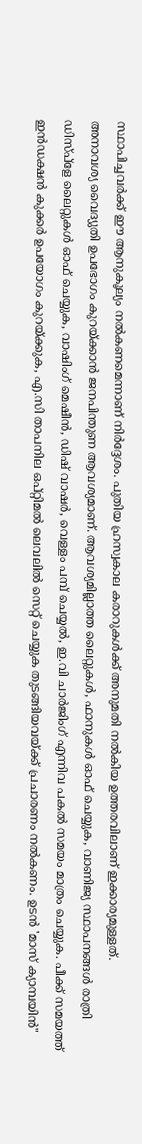സ്ഥാപിച്ചവർക്ക് ഈ ആനുകൂല്യം നൽകണമെന്നാണ് നിർദ്ദേശം. പുതിയ ഹ്രസ്വകാല കരാറുകൾക്ക് അനുമതി നൽകിയ ഉത്തരവിലാണ് ഇക്കാര്യമുള്ളത്.
അനാവശ്യ വൈദ്യുതി ഉപഭോഗം കുറയ്ക്കാൻ ജനപിന്തുണ ആവശ്യമാണ്. ആവശ്യമില്ലാത്ത ലൈറ്റുകൾ, ഫാനുകൾ ഓഫ് ചെയ്യുക, വാണിജ്യ സ്ഥാപനങ്ങൾ രാത്രി ഡിസ്പ്ളേ ലൈറ്റുകൾ ഓഫ് ചെയ്യുക, വാഷിംഗ് മെഷീൻ, ഡിഷ് വാഷർ, വെള്ളം പമ്പ് ചെയ്യൽ, ഇ.വി ചാർജിംഗ് എന്നിവ പകൽ സമയം മാത്രം ചെയ്യുക. പീക്ക് സമയത്ത് ഇൻഡക്ഷൻ കുക്കർ ഉപയോഗം കുറയ്ക്കുക, എ.സി താപനില ഒപ്റ്റിമൽ ലെവലിൽ സെറ്റ് ചെയ്യുക തുടങ്ങിയവയ്ക്ക് പ്രചാരണം നൽകണം. ഉടൻ 'മാസ് ക്യാമ്പയിൻ"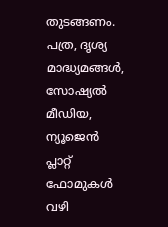തുടങ്ങണം. പത്ര, ദൃശ്യ മാദ്ധ്യമങ്ങൾ, സോഷ്യൽ മീഡിയ, ന്യൂജെൻ പ്ലാറ്റ് ഫോമുകൾ വഴി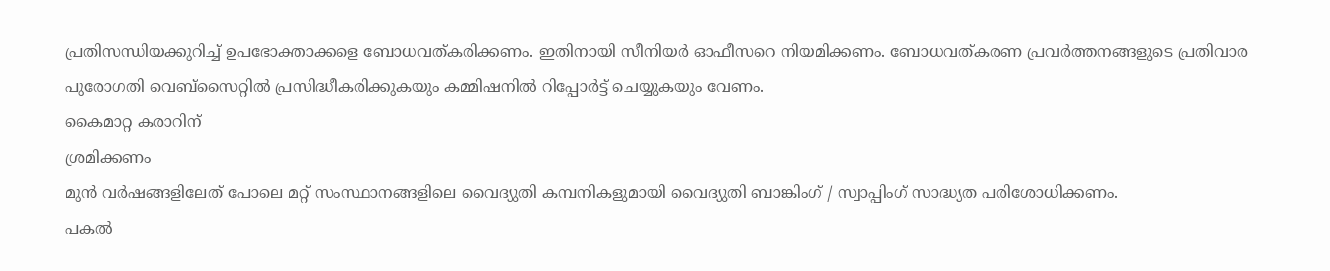പ്രതിസന്ധിയക്കുറിച്ച് ഉപഭോക്താക്കളെ ബോധവത്കരിക്കണം. ഇതിനായി സീനിയർ ഓഫീസറെ നിയമിക്കണം. ബോധവത്കരണ പ്രവർത്തനങ്ങളുടെ പ്രതിവാര പുരോഗതി വെബ്സൈറ്റിൽ പ്രസിദ്ധീകരിക്കുകയും കമ്മിഷനിൽ റിപ്പോർട്ട് ചെയ്യുകയും വേണം.
കൈമാറ്റ കരാറിന്
ശ്രമിക്കണം
മുൻ വർഷങ്ങളിലേത് പോലെ മറ്റ് സംസ്ഥാനങ്ങളിലെ വൈദ്യുതി കമ്പനികളുമായി വൈദ്യുതി ബാങ്കിംഗ് / സ്വാപ്പിംഗ് സാദ്ധ്യത പരിശോധിക്കണം.
പകൽ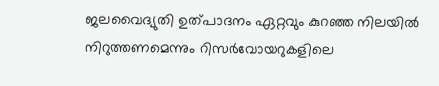ജലവൈദ്യുതി ഉത്പാദനം ഏറ്റവും കുറഞ്ഞ നിലയിൽ നിറുത്തണമെന്നും റിസർവോയറുകളിലെ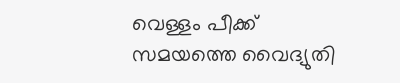വെള്ളം പീക്ക് സമയത്തെ വൈദ്യുതി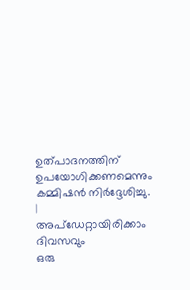ഉത്പാദനത്തിന് ഉപയോഗിക്കണമെന്നും കമ്മിഷൻ നിർദ്ദേശിച്ചു.
|
അപ്ഡേറ്റായിരിക്കാം ദിവസവും
ഒരു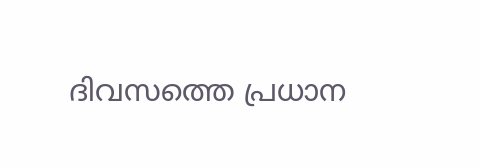ദിവസത്തെ പ്രധാന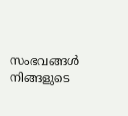സംഭവങ്ങൾ നിങ്ങളുടെ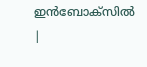ഇൻബോക്സിൽ |